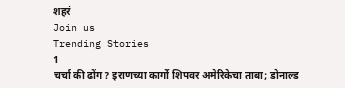शहरं
Join us
Trending Stories
1
चर्चा की ढोंग? इराणच्या कार्गो शिपवर अमेरिकेचा ताबा; डोनाल्ड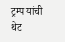ट्रम्प यांची थेट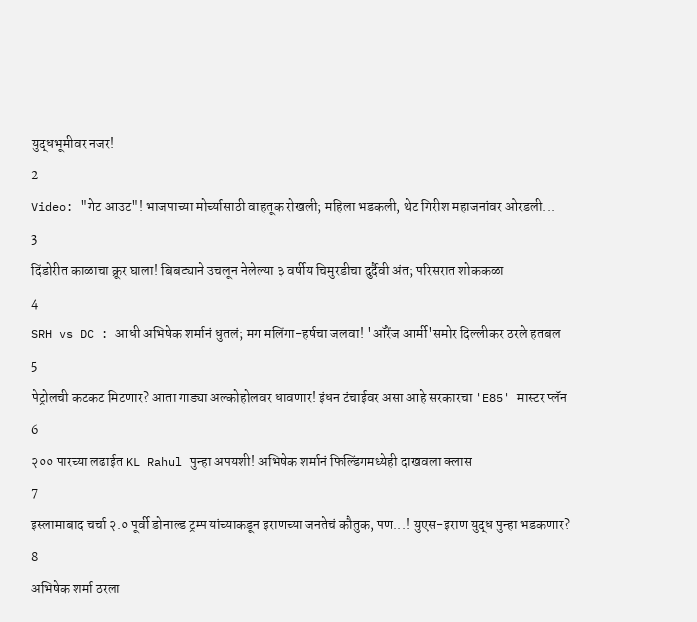युद्धभूमीवर नजर!
2
Video: "गेट आउट"! भाजपाच्या मोर्च्यासाठी वाहतूक रोखली; महिला भडकली, थेट गिरीश महाजनांवर ओरडली...
3
दिंडोरीत काळाचा क्रूर घाला! बिबट्याने उचलून नेलेल्या ३ वर्षीय चिमुरडीचा दुर्दैवी अंत; परिसरात शोककळा
4
SRH vs DC : आधी अभिषेक शर्मानं धुतलं; मग मलिंगा-हर्षचा जलवा! 'ऑरेंज आर्मी'समोर दिल्लीकर ठरले हतबल
5
पेट्रोलची कटकट मिटणार? आता गाड्या अल्कोहोलवर धावणार! इंधन टंचाईवर असा आहे सरकारचा 'E85' मास्टर प्लॅन
6
२०० पारच्या लढाईत KL Rahul पुन्हा अपयशी! अभिषेक शर्मानं फिल्डिंगमध्येही दाखवला क्लास
7
इस्लामाबाद चर्चा २.० पूर्वी डोनाल्ड ट्रम्प यांच्याकडून इराणच्या जनतेचं कौतुक, पण...! युएस-इराण युद्ध पुन्हा भडकणार?
8
अभिषेक शर्मा ठरला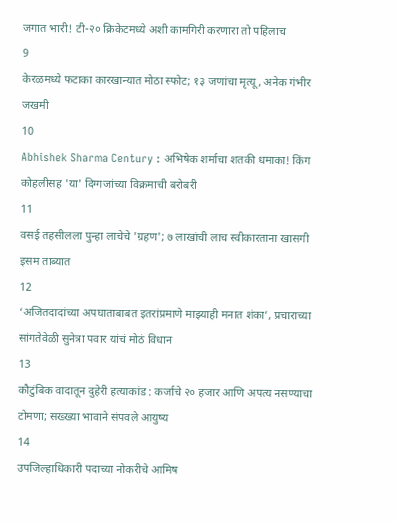जगात भारी! टी-२० क्रिकेटमध्ये अशी कामगिरी करणारा तो पहिलाच
9
केरळमध्ये फटाका कारखान्यात मोठा स्फोट; १३ जणांचा मृत्यू, अनेक गंभीर जखमी
10
Abhishek Sharma Century : अभिषेक शर्माचा शतकी धमाका! किंग कोहलीसह 'या' दिग्गजांच्या विक्रमाची बरोबरी
11
वसई तहसीलला पुन्हा लाचेचे 'ग्रहण'; ७ लाखांची लाच स्वीकारताना खासगी इसम ताब्यात
12
‘अजितदादांच्या अपघाताबाबत इतरांप्रमाणे माझ्याही मनात शंका’, प्रचाराच्या सांगतेवेळी सुनेत्रा पवार यांचं मोठं विधान
13
कौटुंबिक वादातून दुहेरी हत्याकांड : कर्जाचे २० हजार आणि अपत्य नसण्याचा टोमणा; सख्ख्या भावाने संपवले आयुष्य
14
उपजिल्हाधिकारी पदाच्या नोकरीचे आमिष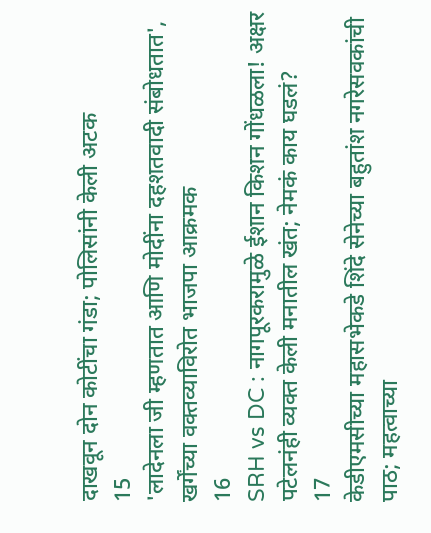दाखवून दोन कोटींचा गंडा; पोलिसांनी केली अटक
15
'लादेनला जी म्हणतात आणि मोदींना दहशतवादी संबोधतात', खर्गेंच्या वक्तव्याविरोत भाजपा आक्रमक
16
SRH vs DC : नागपूरकरामुळे ईशान किशन गोंधळला! अक्षर पटेलनंही व्यक्त केली मनातील खंत; नेमकं काय घडलं?
17
केडीएमसीच्या महासभेकडे शिंदे सेनेच्या बहुतांश नगरेसवकांची पाठ; महत्वाच्या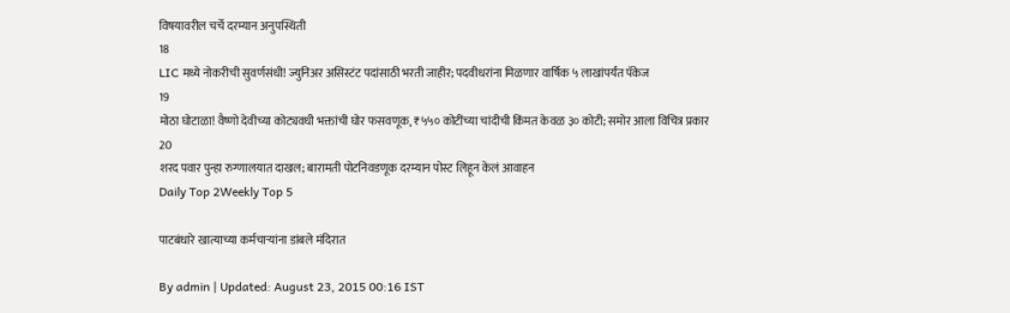विषयावरील चर्चे दरम्यान अनुपस्थिती
18
LIC मध्ये नोकरीची सुवर्णसंधी! ज्युनिअर असिस्टंट पदांसाठी भरती जाहीर; पदवीधरांना मिळणार वार्षिक ५ लाखांपर्यंत पॅकेज
19
मोठा घोटाळा! वैष्णो देवीच्या कोट्यवधी भक्तांची घोर फसवणूक, ₹५५० कोटींच्या चांदीची किंमत केवळ ३० कोटी; समोर आला विचित्र प्रकार
20
शरद पवार पुन्हा रुग्णालयात दाखल; बारामती पोटनिवडणूक दरम्यान पोस्ट लिहून केलं आवाहन
Daily Top 2Weekly Top 5

पाटबंधारे खात्याच्या कर्मचाऱ्यांना डांबले मंदिरात

By admin | Updated: August 23, 2015 00:16 IST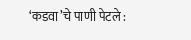‘कडवा’चे पाणी पेटले :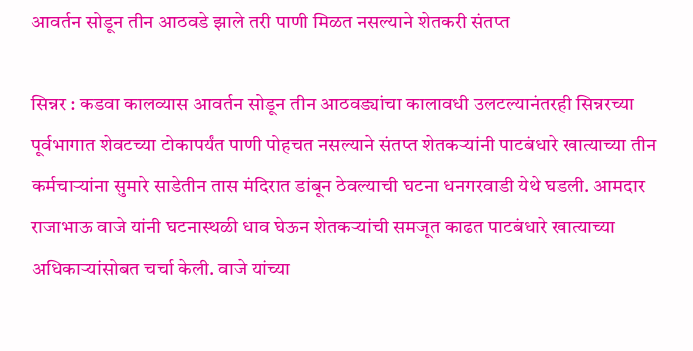आवर्तन सोडून तीन आठवडे झाले तरी पाणी मिळत नसल्याने शेतकरी संतप्त

सिन्नर : कडवा कालव्यास आवर्तन सोडून तीन आठवड्यांचा कालावधी उलटल्यानंतरही सिन्नरच्या पूर्वभागात शेवटच्या टोकापर्यंत पाणी पोहचत नसल्याने संतप्त शेतकऱ्यांनी पाटबंधारे खात्याच्या तीन कर्मचाऱ्यांना सुमारे साडेतीन तास मंदिरात डांबून ठेवल्याची घटना धनगरवाडी येथे घडली. आमदार राजाभाऊ वाजे यांनी घटनास्थळी धाव घेऊन शेतकऱ्यांची समजूत काढत पाटबंधारे खात्याच्या अधिकाऱ्यांसोबत चर्चा केली. वाजे यांच्या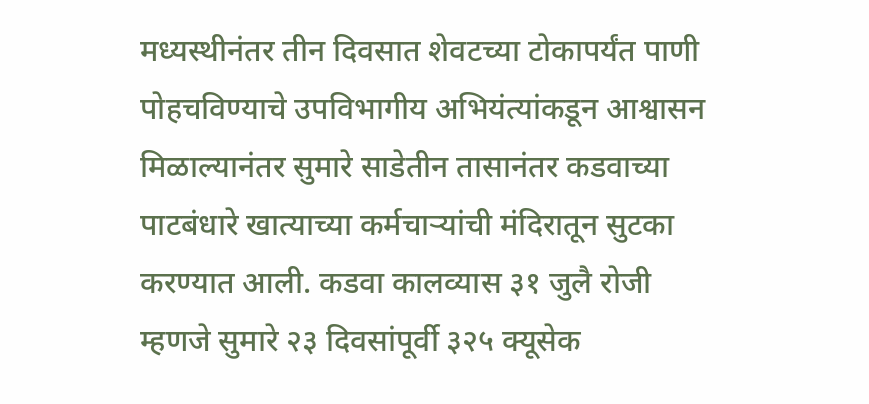मध्यस्थीनंतर तीन दिवसात शेवटच्या टोकापर्यंत पाणी पोहचविण्याचे उपविभागीय अभियंत्यांकडून आश्वासन मिळाल्यानंतर सुमारे साडेतीन तासानंतर कडवाच्या पाटबंधारे खात्याच्या कर्मचाऱ्यांची मंदिरातून सुटका करण्यात आली. कडवा कालव्यास ३१ जुलै रोजी म्हणजे सुमारे २३ दिवसांपूर्वी ३२५ क्यूसेक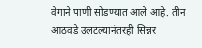वेगाने पाणी सोडण्यात आले आहे. तीन आठवडे उलटल्यानंतरही सिन्नर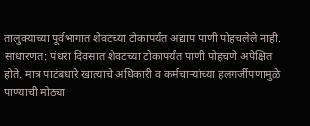तालुक्याच्या पूर्वभागात शेवटच्या टोकापर्यंत अद्याप पाणी पोहचलेले नाही. साधारणत: पंधरा दिवसात शेवटच्या टोकापर्यंत पाणी पोहचणे अपेक्षित होते. मात्र पाटंबधारे खात्याचे अधिकारी व कर्मचाऱ्यांच्या हलगर्जीपणामुळे पाण्याची मोठ्या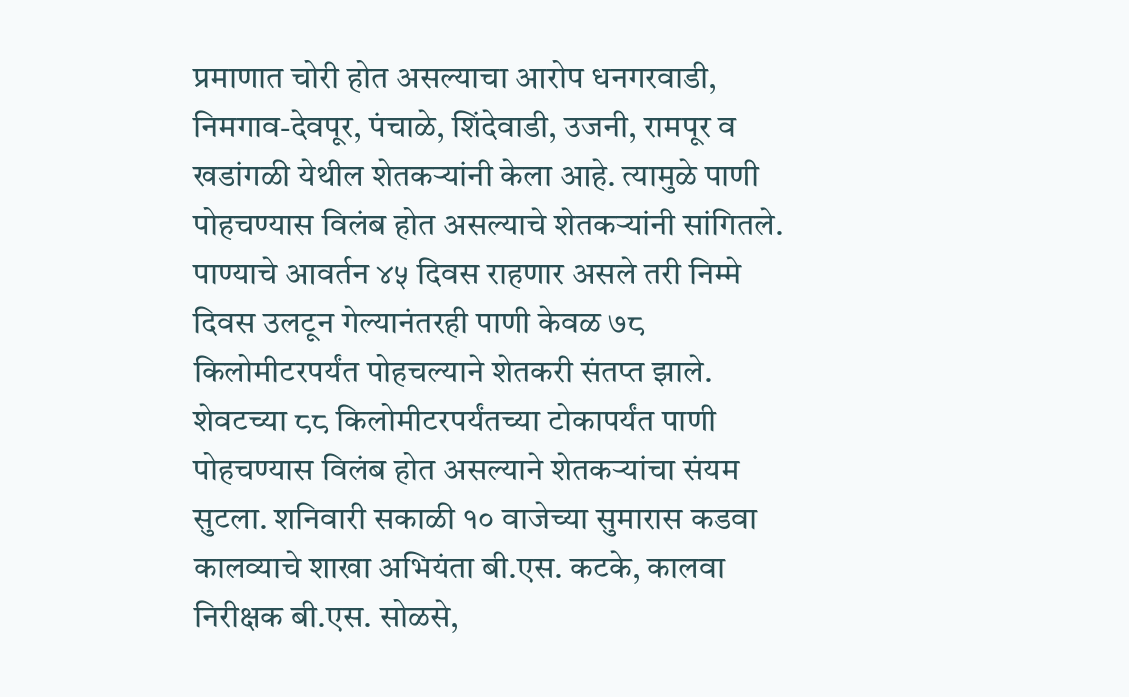प्रमाणात चोरी होत असल्याचा आरोप धनगरवाडी, निमगाव-देवपूर, पंचाळे, शिंदेवाडी, उजनी, रामपूर व खडांगळी येथील शेतकऱ्यांनी केला आहे. त्यामुळे पाणी पोहचण्यास विलंब होत असल्याचे शेतकऱ्यांनी सांगितले. पाण्याचे आवर्तन ४५ दिवस राहणार असले तरी निम्मे दिवस उलटून गेल्यानंतरही पाणी केवळ ७८ किलोमीटरपर्यंत पोहचल्याने शेतकरी संतप्त झाले. शेवटच्या ८८ किलोमीटरपर्यंतच्या टोकापर्यंत पाणी पोहचण्यास विलंब होत असल्याने शेतकऱ्यांचा संयम सुटला. शनिवारी सकाळी १० वाजेच्या सुमारास कडवा कालव्याचे शाखा अभियंता बी.एस. कटके, कालवा निरीक्षक बी.एस. सोळसे,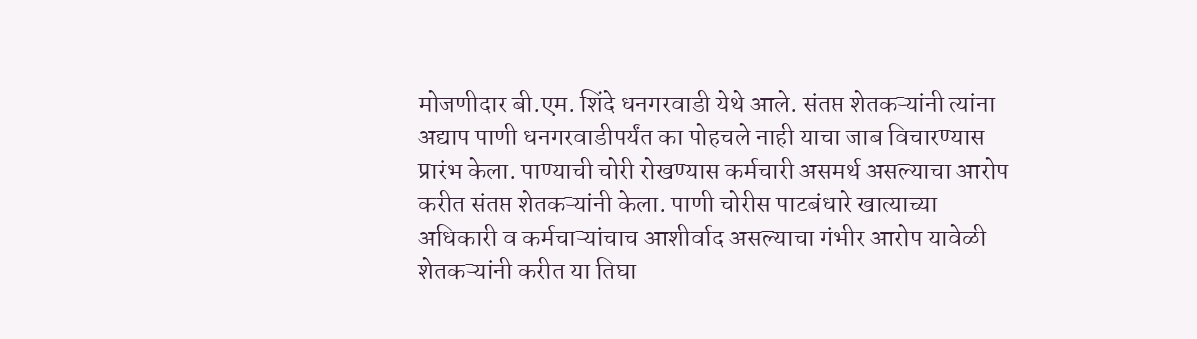मोजणीदार बी.एम. शिंदे धनगरवाडी येथे आले. संतप्त शेतकऱ्यांनी त्यांना अद्याप पाणी धनगरवाडीपर्यंत का पोहचले नाही याचा जाब विचारण्यास प्रारंभ केला. पाण्याची चोरी रोखण्यास कर्मचारी असमर्थ असल्याचा आरोप करीत संतप्त शेतकऱ्यांनी केला. पाणी चोरीस पाटबंधारे खात्याच्या अधिकारी व कर्मचाऱ्यांचाच आशीर्वाद असल्याचा गंभीर आरोप यावेळी शेतकऱ्यांनी करीत या तिघा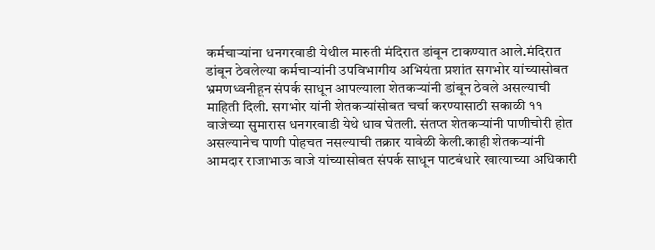कर्मचाऱ्यांना धनगरवाडी येथील मारुती मंदिरात डांबून टाकण्यात आले.मंदिरात डांबून ठेवलेल्या कर्मचाऱ्यांनी उपविभागीय अभियंता प्रशांत सगभोर यांच्यासोबत भ्रमणध्वनीहून संपर्क साधून आपल्याला शेतकऱ्यांनी डांबून ठेवले असल्याची माहिती दिली. सगभोर यांनी शेतकऱ्यांसोबत चर्चा करण्यासाठी सकाळी ११ वाजेच्या सुमारास धनगरवाडी येथे धाव घेतली. संतप्त शेतकऱ्यांनी पाणीचोरी होत असल्यानेच पाणी पोहचत नसल्याची तक्रार यावेळी केली.काही शेतकऱ्यांनी आमदार राजाभाऊ वाजे यांच्यासोबत संपर्क साधून पाटबंधारे खात्याच्या अधिकारी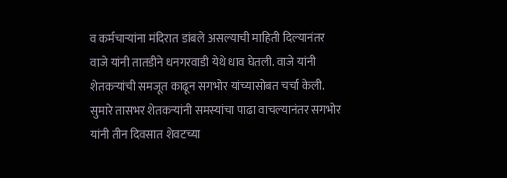व कर्मचाऱ्यांना मंदिरात डांबले असल्याची माहिती दिल्यानंतर वाजे यांनी तातडीने धनगरवाडी येथे धाव घेतली. वाजे यांनी शेतकऱ्यांची समजूत काढून सगभोर यांच्यासोबत चर्चा केली. सुमारे तासभर शेतकऱ्यांनी समस्यांचा पाढा वाचल्यानंतर सगभोर यांनी तीन दिवसात शेवटच्या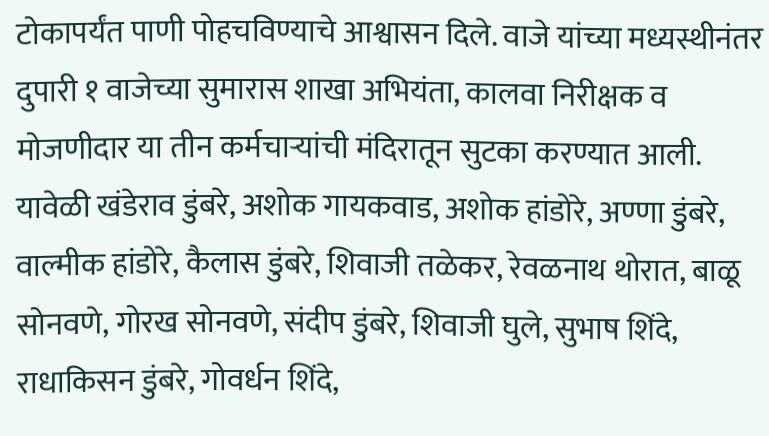टोकापर्यंत पाणी पोहचविण्याचे आश्वासन दिले. वाजे यांच्या मध्यस्थीनंतर दुपारी १ वाजेच्या सुमारास शाखा अभियंता, कालवा निरीक्षक व मोजणीदार या तीन कर्मचाऱ्यांची मंदिरातून सुटका करण्यात आली. यावेळी खंडेराव डुंबरे, अशोक गायकवाड, अशोक हांडोरे, अण्णा डुंबरे, वाल्मीक हांडोरे, कैलास डुंबरे, शिवाजी तळेकर, रेवळनाथ थोरात, बाळू सोनवणे, गोरख सोनवणे, संदीप डुंबरे, शिवाजी घुले, सुभाष शिंदे, राधाकिसन डुंबरे, गोवर्धन शिंदे,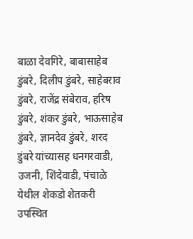बाळा देवगिरे, बाबासाहेब डुंबरे, दिलीप डुंबरे, साहेबराव डुंबरे, राजेंद्र संबेराव, हरिष डुंबरे, शंकर डुंबरे, भाऊसाहेब डुंबरे, ज्ञानदेव डुंबरे, शरद डुंबरे यांच्यासह धनगरवाडी, उजनी, शिंदेवाडी, पंचाळे येथील शेकडो शेतकरी उपस्थित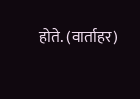होते. (वार्ताहर)